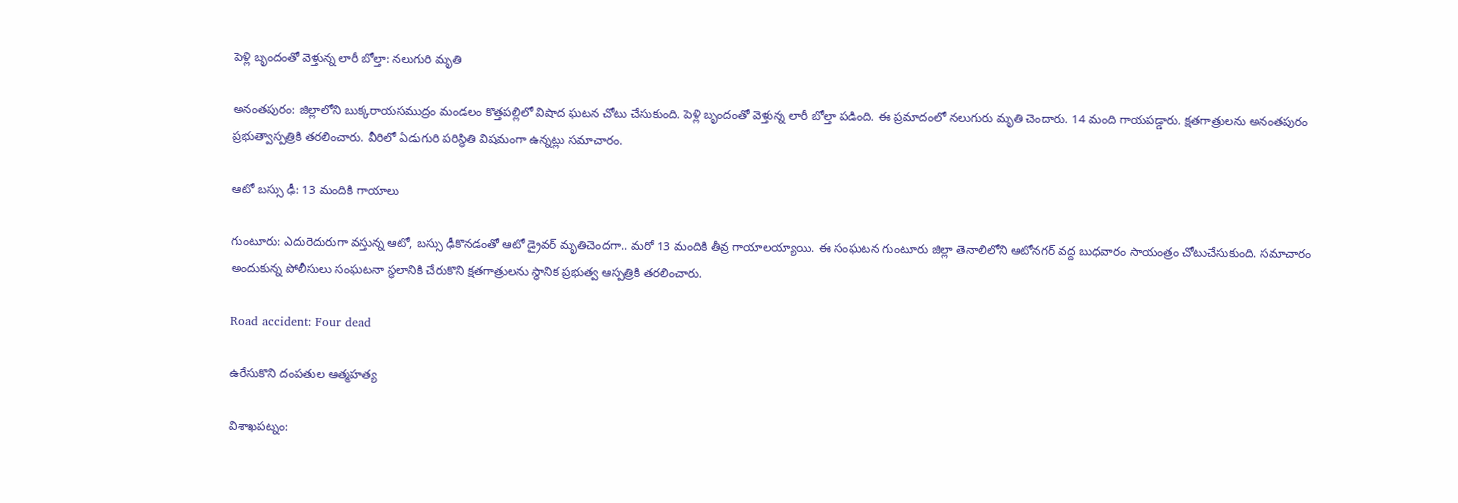పెళ్లి బృందంతో వెళ్తున్న లారీ బోల్తా: నలుగురి మృతి

అనంతపురం: జిల్లాలోని బుక్కరాయసముద్రం మండలం కొత్తపల్లిలో విషాద ఘటన చోటు చేసుకుంది. పెళ్లి బృందంతో వెళ్తున్న లారీ బోల్తా పడింది. ఈ ప్రమాదంలో నలుగురు మృతి చెందారు. 14 మంది గాయపడ్డారు. క్షతగాత్రులను అనంతపురం ప్రభుత్వాస్పత్రికి తరలించారు. వీరిలో ఏడుగురి పరిస్థితి విషమంగా ఉన్నట్లు సమాచారం.

ఆటో బస్సు ఢీ: 13 మందికి గాయాలు

గుంటూరు: ఎదురెదురుగా వస్తున్న ఆటో, బస్సు ఢీకొనడంతో ఆటో డ్రైవర్ మృతిచెందగా.. మరో 13 మందికి తీవ్ర గాయాలయ్యాయి. ఈ సంఘటన గుంటూరు జిల్లా తెనాలిలోని ఆటోనగర్ వద్ద బుధవారం సాయంత్రం చోటుచేసుకుంది. సమాచారం అందుకున్న పోలీసులు సంఘటనా స్థలానికి చేరుకొని క్షతగాత్రులను స్థానిక ప్రభుత్వ ఆస్పత్రికి తరలించారు.

Road accident: Four dead

ఉరేసుకొని దంపతుల ఆత్మహత్య

విశాఖపట్నం: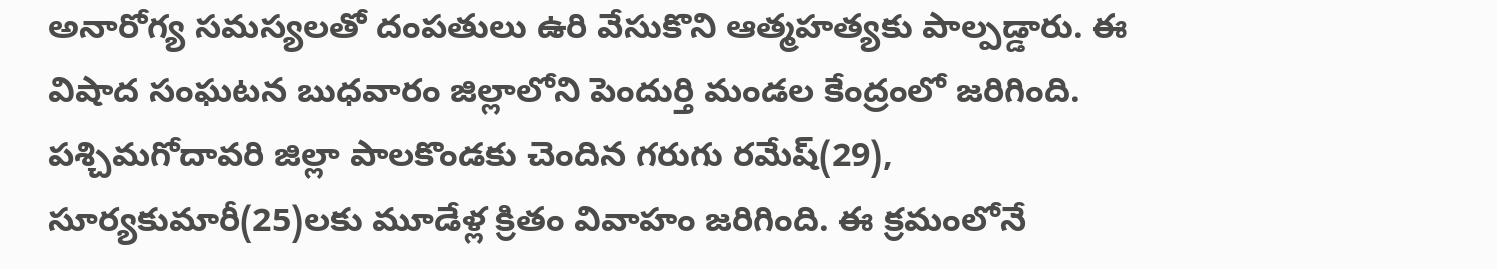అనారోగ్య సమస్యలతో దంపతులు ఉరి వేసుకొని ఆత్మహత్యకు పాల్పడ్డారు. ఈ విషాద సంఘటన బుధవారం జిల్లాలోని పెందుర్తి మండల కేంద్రంలో జరిగింది. పశ్చిమగోదావరి జిల్లా పాలకొండకు చెందిన గరుగు రమేష్(29), సూర్యకుమారీ(25)లకు మూడేళ్ల క్రితం వివాహం జరిగింది. ఈ క్రమంలోనే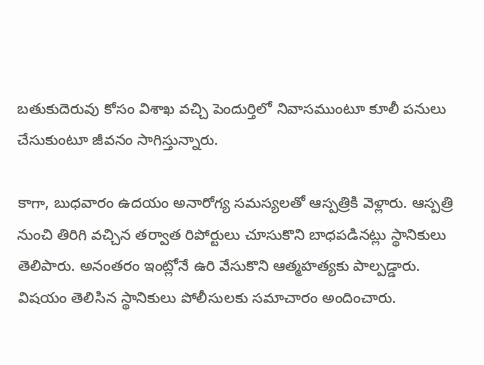బతుకుదెరువు కోసం విశాఖ వచ్చి పెందుర్తిలో నివాసముంటూ కూలీ పనులు చేసుకుంటూ జీవనం సాగిస్తున్నారు.

కాగా, బుధవారం ఉదయం అనారోగ్య సమస్యలతో ఆస్పత్రికి వెళ్లారు. ఆస్పత్రి నుంచి తిరిగి వచ్చిన తర్వాత రిపోర్టులు చూసుకొని బాధపడినట్లు స్థానికులు తెలిపారు. అనంతరం ఇంట్లోనే ఉరి వేసుకొని ఆత్మహత్యకు పాల్పడ్డారు. విషయం తెలిసిన స్థానికులు పోలీసులకు సమాచారం అందించారు.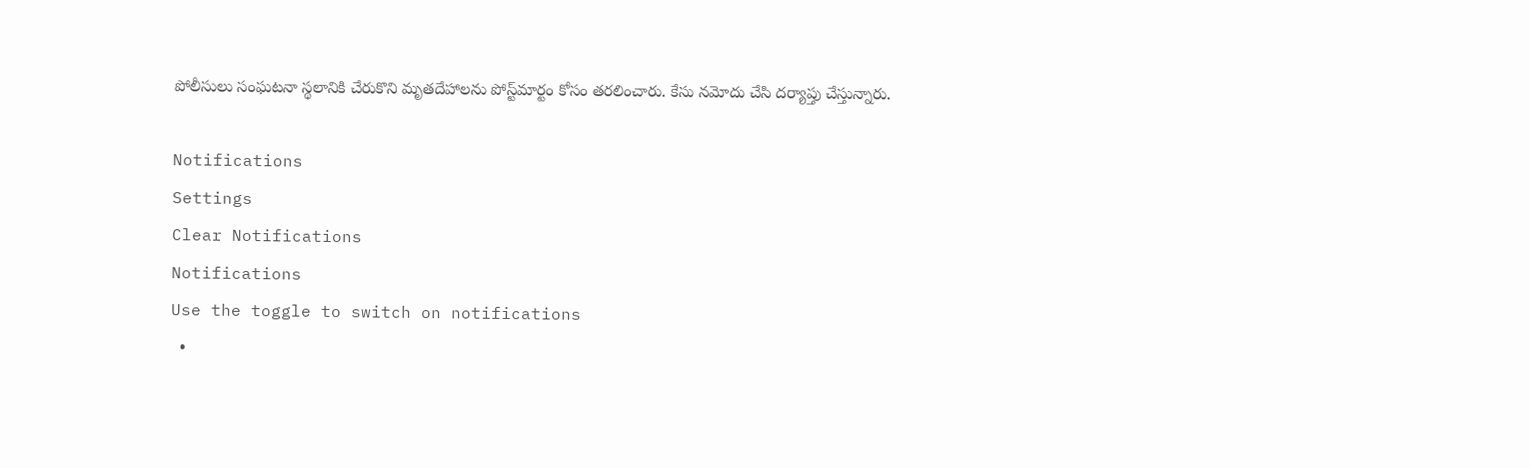పోలీసులు సంఘటనా స్థలానికి చేరుకొని మృతదేహాలను పోస్ట్‌మార్టం కోసం తరలించారు. కేసు నమోదు చేసి దర్యాప్తు చేస్తున్నారు.

Notifications
Settings
Clear Notifications
Notifications
Use the toggle to switch on notifications
  •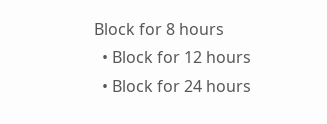Block for 8 hours
  • Block for 12 hours
  • Block for 24 hours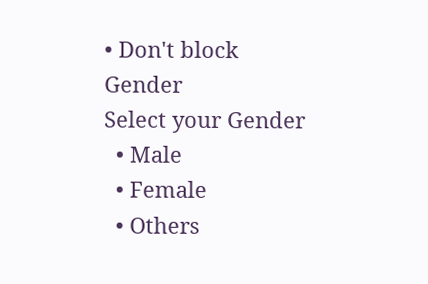• Don't block
Gender
Select your Gender
  • Male
  • Female
  • Others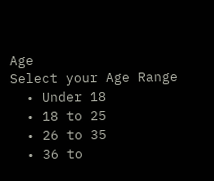Age
Select your Age Range
  • Under 18
  • 18 to 25
  • 26 to 35
  • 36 to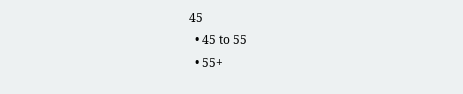45
  • 45 to 55
  • 55+